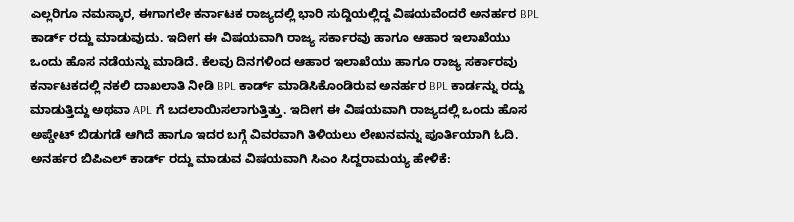ಎಲ್ಲರಿಗೂ ನಮಸ್ಕಾರ, ಈಗಾಗಲೇ ಕರ್ನಾಟಕ ರಾಜ್ಯದಲ್ಲಿ ಭಾರಿ ಸುದ್ದಿಯಲ್ಲಿದ್ದ ವಿಷಯವೆಂದರೆ ಅನರ್ಹರ BPL ಕಾರ್ಡ್ ರದ್ದು ಮಾಡುವುದು. ಇದೀಗ ಈ ವಿಷಯವಾಗಿ ರಾಜ್ಯ ಸರ್ಕಾರವು ಹಾಗೂ ಆಹಾರ ಇಲಾಖೆಯು ಒಂದು ಹೊಸ ನಡೆಯನ್ನು ಮಾಡಿದೆ. ಕೆಲವು ದಿನಗಳಿಂದ ಆಹಾರ ಇಲಾಖೆಯು ಹಾಗೂ ರಾಜ್ಯ ಸರ್ಕಾರವು ಕರ್ನಾಟಕದಲ್ಲಿ ನಕಲಿ ದಾಖಲಾತಿ ನೀಡಿ BPL ಕಾರ್ಡ್ ಮಾಡಿಸಿಕೊಂಡಿರುವ ಅನರ್ಹರ BPL ಕಾರ್ಡನ್ನು ರದ್ದು ಮಾಡುತ್ತಿದ್ದು ಅಥವಾ APL ಗೆ ಬದಲಾಯಿಸಲಾಗುತ್ತಿತ್ತು. ಇದೀಗ ಈ ವಿಷಯವಾಗಿ ರಾಜ್ಯದಲ್ಲಿ ಒಂದು ಹೊಸ ಅಪ್ಡೇಟ್ ಬಿಡುಗಡೆ ಆಗಿದೆ ಹಾಗೂ ಇದರ ಬಗ್ಗೆ ವಿವರವಾಗಿ ತಿಳಿಯಲು ಲೇಖನವನ್ನು ಪೂರ್ತಿಯಾಗಿ ಓದಿ.
ಅನರ್ಹರ ಬಿಪಿಎಲ್ ಕಾರ್ಡ್ ರದ್ದು ಮಾಡುವ ವಿಷಯವಾಗಿ ಸಿಎಂ ಸಿದ್ದರಾಮಯ್ಯ ಹೇಳಿಕೆ: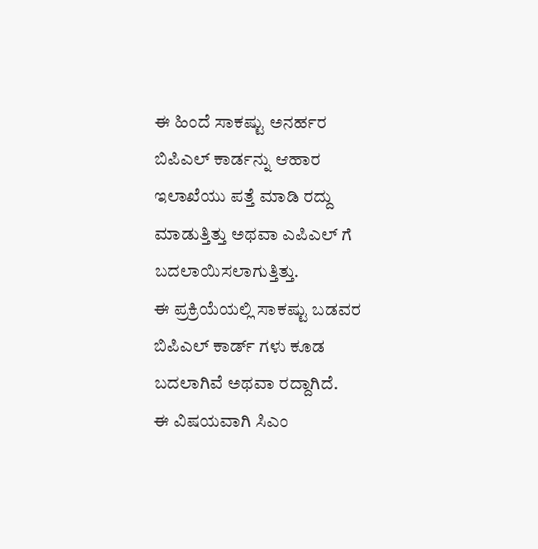ಈ ಹಿಂದೆ ಸಾಕಷ್ಟು ಅನರ್ಹರ ಬಿಪಿಎಲ್ ಕಾರ್ಡನ್ನು ಆಹಾರ ಇಲಾಖೆಯು ಪತ್ತೆ ಮಾಡಿ ರದ್ದು ಮಾಡುತ್ತಿತ್ತು ಅಥವಾ ಎಪಿಎಲ್ ಗೆ ಬದಲಾಯಿಸಲಾಗುತ್ತಿತ್ತು.
ಈ ಪ್ರಕ್ರಿಯೆಯಲ್ಲಿ ಸಾಕಷ್ಟು ಬಡವರ ಬಿಪಿಎಲ್ ಕಾರ್ಡ್ ಗಳು ಕೂಡ ಬದಲಾಗಿವೆ ಅಥವಾ ರದ್ದಾಗಿದೆ.
ಈ ವಿಷಯವಾಗಿ ಸಿಎಂ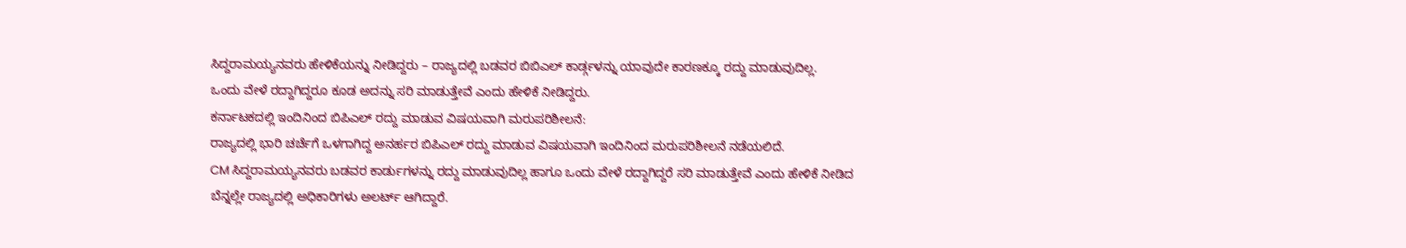ಸಿದ್ದರಾಮಯ್ಯನವರು ಹೇಳಿಕೆಯನ್ನು ನೀಡಿದ್ದರು – ರಾಜ್ಯದಲ್ಲಿ ಬಡವರ ಬಿಬಿಎಲ್ ಕಾರ್ಡ್ಗಳನ್ನು ಯಾವುದೇ ಕಾರಣಕ್ಕೂ ರದ್ದು ಮಾಡುವುದಿಲ್ಲ.
ಒಂದು ವೇಳೆ ರದ್ದಾಗಿದ್ದರೂ ಕೂಡ ಅದನ್ನು ಸರಿ ಮಾಡುತ್ತೇವೆ ಎಂದು ಹೇಳಿಕೆ ನೀಡಿದ್ದರು.
ಕರ್ನಾಟಕದಲ್ಲಿ ಇಂದಿನಿಂದ ಬಿಪಿಎಲ್ ರದ್ದು ಮಾಡುವ ವಿಷಯವಾಗಿ ಮರುಪರಿಶೀಲನೆ:
ರಾಜ್ಯದಲ್ಲಿ ಭಾರಿ ಚರ್ಚೆಗೆ ಒಳಗಾಗಿದ್ದ ಅನರ್ಹರ ಬಿಪಿಎಲ್ ರದ್ದು ಮಾಡುವ ವಿಷಯವಾಗಿ ಇಂದಿನಿಂದ ಮರುಪರಿಶೀಲನೆ ನಡೆಯಲಿದೆ.
CM ಸಿದ್ದರಾಮಯ್ಯನವರು ಬಡವರ ಕಾರ್ಡುಗಳನ್ನು ರದ್ದು ಮಾಡುವುದಿಲ್ಲ ಹಾಗೂ ಒಂದು ವೇಳೆ ರದ್ದಾಗಿದ್ದರೆ ಸರಿ ಮಾಡುತ್ತೇವೆ ಎಂದು ಹೇಳಿಕೆ ನೀಡಿದ ಬೆನ್ನಲ್ಲೇ ರಾಜ್ಯದಲ್ಲಿ ಅಧಿಕಾರಿಗಳು ಅಲರ್ಟ್ ಆಗಿದ್ದಾರೆ.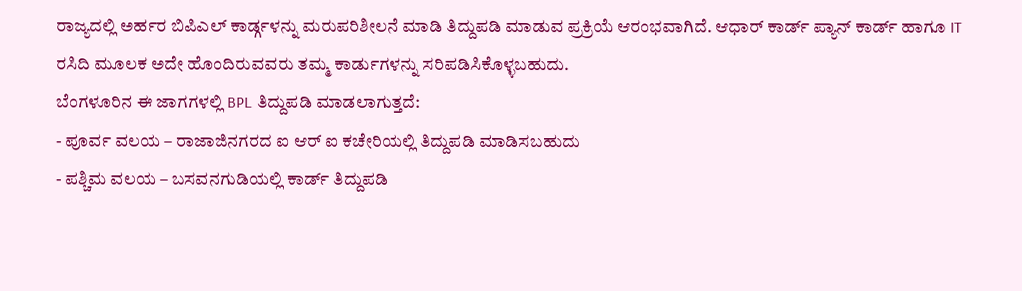ರಾಜ್ಯದಲ್ಲಿ ಅರ್ಹರ ಬಿಪಿಎಲ್ ಕಾರ್ಡ್ಗಳನ್ನು ಮರುಪರಿಶೀಲನೆ ಮಾಡಿ ತಿದ್ದುಪಡಿ ಮಾಡುವ ಪ್ರಕ್ರಿಯೆ ಆರಂಭವಾಗಿದೆ. ಆಧಾರ್ ಕಾರ್ಡ್ ಪ್ಯಾನ್ ಕಾರ್ಡ್ ಹಾಗೂ IT ರಸಿದಿ ಮೂಲಕ ಅದೇ ಹೊಂದಿರುವವರು ತಮ್ಮ ಕಾರ್ಡುಗಳನ್ನು ಸರಿಪಡಿಸಿಕೊಳ್ಳಬಹುದು.
ಬೆಂಗಳೂರಿನ ಈ ಜಾಗಗಳಲ್ಲಿ BPL ತಿದ್ದುಪಡಿ ಮಾಡಲಾಗುತ್ತದೆ:
- ಪೂರ್ವ ವಲಯ – ರಾಜಾಜಿನಗರದ ಐ ಆರ್ ಐ ಕಚೇರಿಯಲ್ಲಿ ತಿದ್ದುಪಡಿ ಮಾಡಿಸಬಹುದು
- ಪಶ್ಚಿಮ ವಲಯ – ಬಸವನಗುಡಿಯಲ್ಲಿ ಕಾರ್ಡ್ ತಿದ್ದುಪಡಿ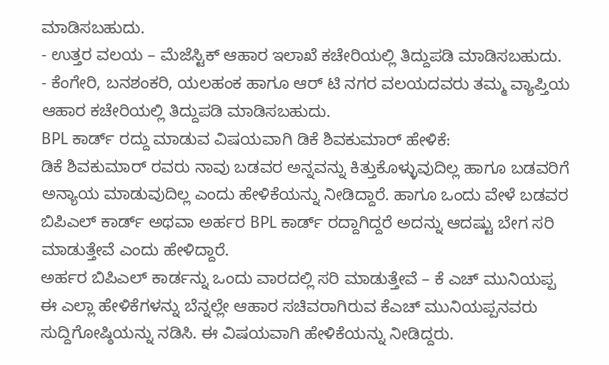ಮಾಡಿಸಬಹುದು.
- ಉತ್ತರ ವಲಯ – ಮೆಜೆಸ್ಟಿಕ್ ಆಹಾರ ಇಲಾಖೆ ಕಚೇರಿಯಲ್ಲಿ ತಿದ್ದುಪಡಿ ಮಾಡಿಸಬಹುದು.
- ಕೆಂಗೇರಿ, ಬನಶಂಕರಿ, ಯಲಹಂಕ ಹಾಗೂ ಆರ್ ಟಿ ನಗರ ವಲಯದವರು ತಮ್ಮ ವ್ಯಾಪ್ತಿಯ ಆಹಾರ ಕಚೇರಿಯಲ್ಲಿ ತಿದ್ದುಪಡಿ ಮಾಡಿಸಬಹುದು.
BPL ಕಾರ್ಡ್ ರದ್ದು ಮಾಡುವ ವಿಷಯವಾಗಿ ಡಿಕೆ ಶಿವಕುಮಾರ್ ಹೇಳಿಕೆ:
ಡಿಕೆ ಶಿವಕುಮಾರ್ ರವರು ನಾವು ಬಡವರ ಅನ್ನವನ್ನು ಕಿತ್ತುಕೊಳ್ಳುವುದಿಲ್ಲ ಹಾಗೂ ಬಡವರಿಗೆ ಅನ್ಯಾಯ ಮಾಡುವುದಿಲ್ಲ ಎಂದು ಹೇಳಿಕೆಯನ್ನು ನೀಡಿದ್ದಾರೆ. ಹಾಗೂ ಒಂದು ವೇಳೆ ಬಡವರ ಬಿಪಿಎಲ್ ಕಾರ್ಡ್ ಅಥವಾ ಅರ್ಹರ BPL ಕಾರ್ಡ್ ರದ್ದಾಗಿದ್ದರೆ ಅದನ್ನು ಆದಷ್ಟು ಬೇಗ ಸರಿ ಮಾಡುತ್ತೇವೆ ಎಂದು ಹೇಳಿದ್ದಾರೆ.
ಅರ್ಹರ ಬಿಪಿಎಲ್ ಕಾರ್ಡನ್ನು ಒಂದು ವಾರದಲ್ಲಿ ಸರಿ ಮಾಡುತ್ತೇವೆ – ಕೆ ಎಚ್ ಮುನಿಯಪ್ಪ
ಈ ಎಲ್ಲಾ ಹೇಳಿಕೆಗಳನ್ನು ಬೆನ್ನಲ್ಲೇ ಆಹಾರ ಸಚಿವರಾಗಿರುವ ಕೆಎಚ್ ಮುನಿಯಪ್ಪನವರು ಸುದ್ದಿಗೋಷ್ಠಿಯನ್ನು ನಡಿಸಿ. ಈ ವಿಷಯವಾಗಿ ಹೇಳಿಕೆಯನ್ನು ನೀಡಿದ್ದರು.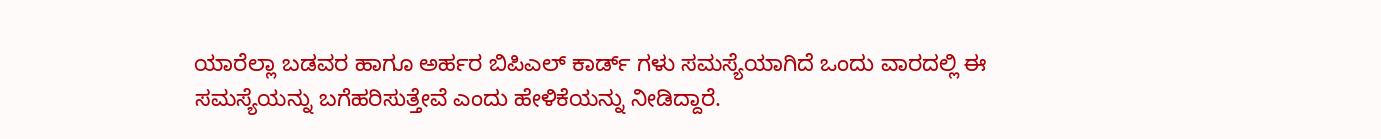ಯಾರೆಲ್ಲಾ ಬಡವರ ಹಾಗೂ ಅರ್ಹರ ಬಿಪಿಎಲ್ ಕಾರ್ಡ್ ಗಳು ಸಮಸ್ಯೆಯಾಗಿದೆ ಒಂದು ವಾರದಲ್ಲಿ ಈ ಸಮಸ್ಯೆಯನ್ನು ಬಗೆಹರಿಸುತ್ತೇವೆ ಎಂದು ಹೇಳಿಕೆಯನ್ನು ನೀಡಿದ್ದಾರೆ.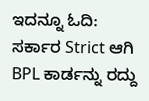ಇದನ್ನೂ ಓದಿ: ಸರ್ಕಾರ Strict ಆಗಿ BPL ಕಾರ್ಡನ್ನು ರದ್ದು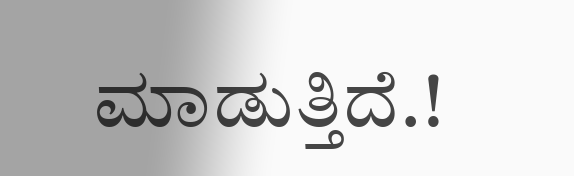ಮಾಡುತ್ತಿದೆ.!